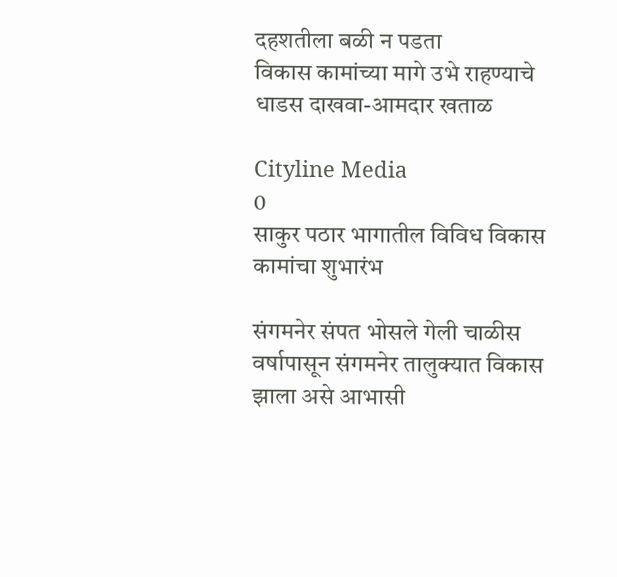दहशतीला बळी न पडता विकास ‌कामांच्या मागे उभे राहण्याचे धाडस दाखवा-आमदार खताळ

Cityline Media
0
साकुर पठार भागातील विविध विकास कामांचा शुभारंभ

संगमनेर संपत भोसले गेली चाळीस वर्षापासून संगमनेर तालुक्यात विकास झाला असे आभासी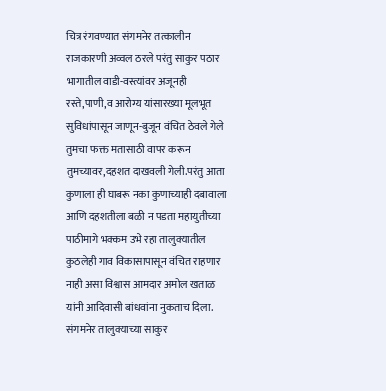चित्र रंगवण्यात संगमनेर तत्कालीन राजकारणी अव्वल ठरले परंतु साकुर पठार भागातील वाडी-वस्त्यांवर अजूनही रस्ते,पाणी,व आरोग्य यांसारख्या मूलभूत सुविधांपासून जाणून-बुजून वंचित ठेवले गेले तुमचा फक्त मतासाठी वापर करून तुमच्यावर,दहशत दाखवली गेली.परंतु आता कुणाला ही घाबरू नका कुणाच्याही दबावाला आणि दहशतीला बळी न पडता महायुतीच्या पाठीमागे भक्कम उभे रहा तालुक्यातील कुठलेही गाव विकासापासून वंचित राहणार नाही असा विश्वास आमदार अमोल खताळ यांनी आदिवासी बांधवांना नुकताच दिला.
संगमनेर तालुक्याच्या साकुर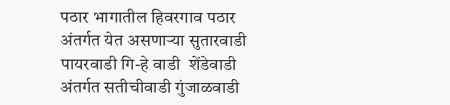पठार भागातील हिवरगाव पठार अंतर्गत येत असणाऱ्या सुतारवाडी पायरवाडी गि-हे वाडी  शेंडेवाडी अंतर्गत सतीचीवाडी गुंजाळवाडी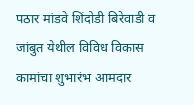पठार मांडवे शिंदोडी बिरेवाडी व जांबुत येथील विविध विकास कामांचा शुभारंभ आमदार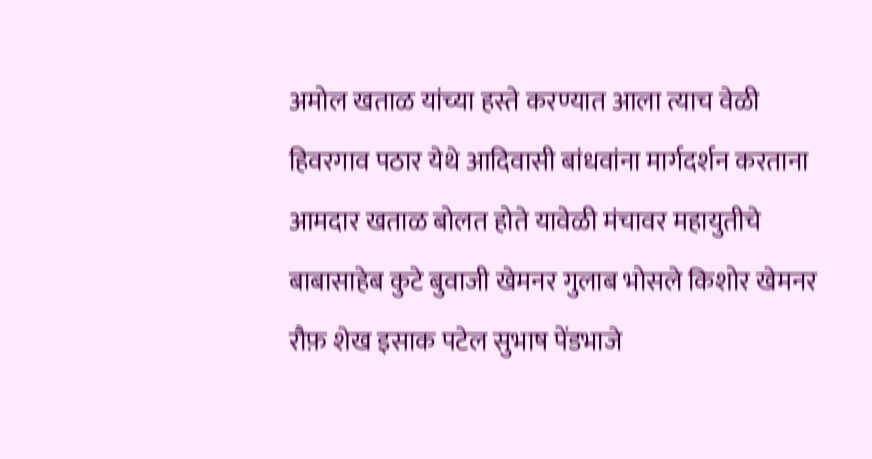अमोल खताळ यांच्या हस्ते करण्यात आला त्याच वेळी हिवरगाव पठार येथे आदिवासी बांधवांना मार्गदर्शन करताना आमदार खताळ बोलत होते यावेळी मंचावर महायुतीचे बाबासाहेब कुटे बुवाजी खेमनर गुलाब भोसले किशोर खेमनर रौफ़ शेख इसाक पटेल सुभाष पेंडभाजे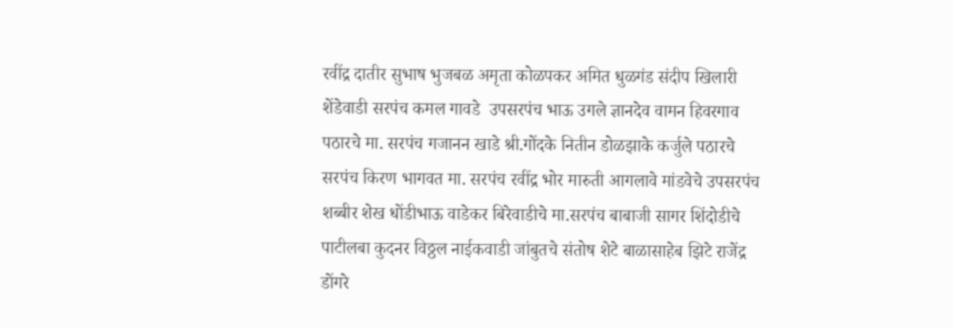रवींद्र दातीर सुभाष भुजबळ अमृता कोळपकर अमित धुळगंड संदीप खिलारी शेंडेवाडी सरपंच कमल गावडे  उपसरपंच भाऊ उगले ज्ञानदेव वामन हिवरगाव पठारचे मा. सरपंच गजानन खाडे श्री.गोंदके नितीन डोळझाके कर्जुले पठारचे सरपंच किरण भागवत मा. सरपंच रवींद्र भोर मारुती आगलावे मांडवेचे उपसरपंच शब्बीर शेख धोंडीभाऊ वाडेकर बिरेवाडीचे मा.सरपंच बाबाजी सागर शिंदोडीचे पाटीलबा कुदनर विठ्ठल नाईकवाडी जांबुतचे संतोष शेटे बाळासाहेब झिटे राजेंद्र डोंगरे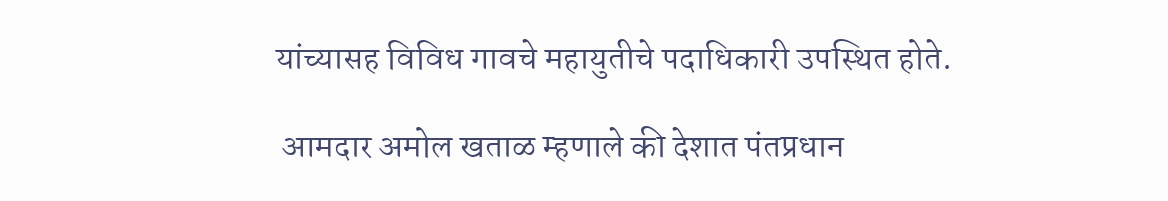यांच्यासह विविध गावचे महायुतीचे पदाधिकारी उपस्थित होते.

 आमदार अमोल खताळ म्हणाले की देशात पंतप्रधान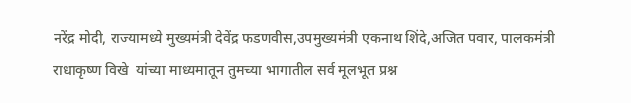नरेंद्र मोदी, राज्यामध्ये मुख्यमंत्री देवेंद्र फडणवीस,उपमुख्यमंत्री एकनाथ शिंदे,अजित पवार, पालकमंत्री राधाकृष्ण विखे  यांच्या माध्यमातून तुमच्या भागातील सर्व मूलभूत प्रश्न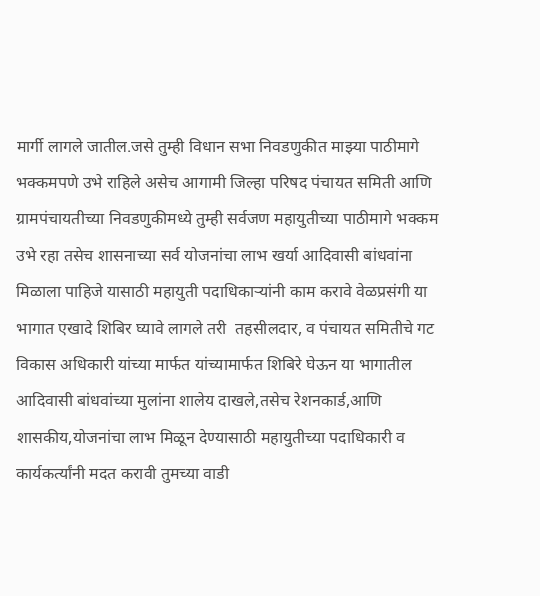मार्गी लागले जातील.जसे तुम्ही विधान सभा निवडणुकीत माझ्या पाठीमागे भक्कमपणे उभे राहिले असेच आगामी जिल्हा परिषद पंचायत समिती आणि ग्रामपंचायतीच्या निवडणुकीमध्ये तुम्ही सर्वजण महायुतीच्या पाठीमागे भक्कम उभे रहा तसेच शासनाच्या सर्व योजनांचा लाभ खर्या आदिवासी बांधवांना मिळाला पाहिजे यासाठी महायुती पदाधिकाऱ्यांनी काम करावे वेळप्रसंगी या भागात एखादे शिबिर घ्यावे लागले तरी  तहसीलदार, व पंचायत समितीचे गट विकास अधिकारी यांच्या मार्फत यांच्यामार्फत शिबिरे घेऊन या भागातील आदिवासी बांधवांच्या मुलांना शालेय दाखले,तसेच रेशनकार्ड,आणि शासकीय,योजनांचा लाभ मिळून देण्यासाठी महायुतीच्या पदाधिकारी व कार्यकर्त्यांनी मदत करावी तुमच्या वाडी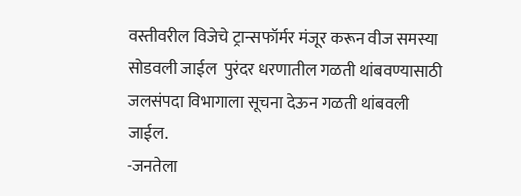वस्तीवरील विजेचे ट्रान्सफॉर्मर मंजूर करून वीज समस्या सोडवली जाईल  पुरंदर धरणातील गळती थांबवण्यासाठी जलसंपदा विभागाला सूचना देऊन गळती थांबवली जाईल.
-जनतेला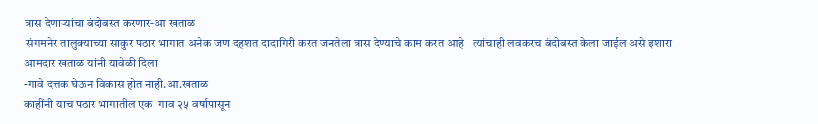त्रास देणाऱ्यांचा बंदोबस्त करणार-आ खताळ
 संगमनेर तालुक्याच्या साकुर पठार भागात अनेक जण दहशत दादागिरी करत जनतेला त्रास देण्याचे काम करत आहे   त्यांचाही लवकरच बंदोबस्त केला जाईल असे इशारा आमदार खताळ यांनी यावेळी दिला
-गावे दत्तक घेऊन विकास होत नाही.आ.खताळ
काहींनी याच पठार भागातील एक  गाव २५ वर्षापासून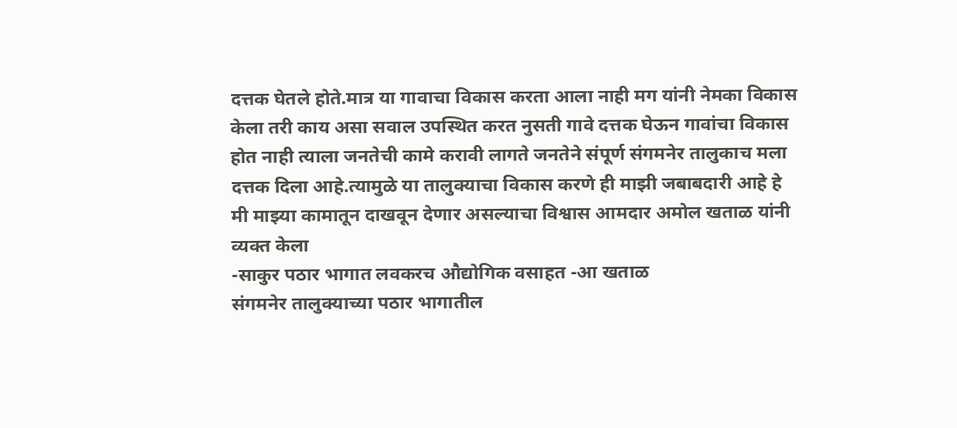दत्तक घेतले होते.मात्र या गावाचा विकास करता आला नाही मग यांनी नेमका विकास केला तरी काय असा सवाल उपस्थित करत नुसती गावे दत्तक घेऊन गावांचा विकास होत नाही त्याला जनतेची कामे करावी लागते जनतेने संपूर्ण संगमनेर तालुकाच मला दत्तक दिला आहे.त्यामुळे या तालुक्याचा विकास करणे ही माझी जबाबदारी आहे हे मी माझ्या कामातून दाखवून देणार असल्याचा विश्वास आमदार अमोल खताळ यांनी व्यक्त केला
-साकुर पठार भागात लवकरच औद्योगिक वसाहत -आ खताळ
संगमनेर तालुक्याच्या पठार भागातील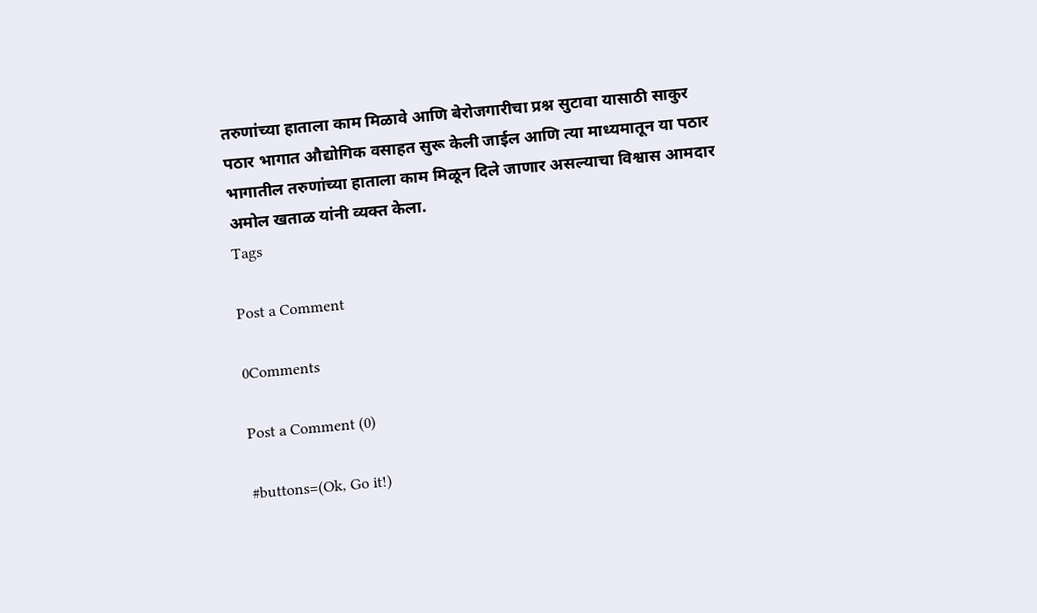तरुणांच्या हाताला काम मिळावे आणि बेरोजगारीचा प्रश्न सुटावा यासाठी साकुर पठार भागात औद्योगिक वसाहत सुरू केली जाईल आणि त्या माध्यमातून या पठार भागातील तरुणांच्या हाताला काम मिळून दिले जाणार असल्याचा विश्वास आमदार अमोल खताळ यांनी व्यक्त केला.
Tags

Post a Comment

0Comments

Post a Comment (0)

#buttons=(Ok, Go it!)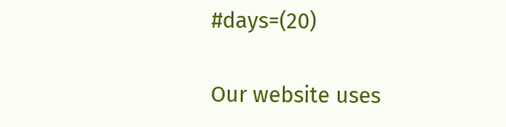#days=(20)

Our website uses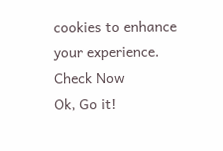cookies to enhance your experience. Check Now
Ok, Go it!